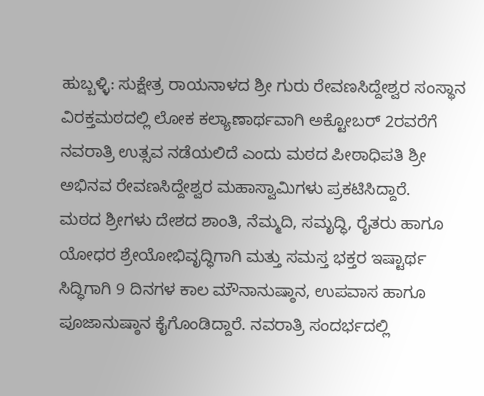ಹುಬ್ಬಳ್ಳಿ: ಸುಕ್ಷೇತ್ರ ರಾಯನಾಳದ ಶ್ರೀ ಗುರು ರೇವಣಸಿದ್ದೇಶ್ವರ ಸಂಸ್ಥಾನ ವಿರಕ್ತಮಠದಲ್ಲಿ ಲೋಕ ಕಲ್ಯಾಣಾರ್ಥವಾಗಿ ಅಕ್ಟೋಬರ್ 2ರವರೆಗೆ ನವರಾತ್ರಿ ಉತ್ಸವ ನಡೆಯಲಿದೆ ಎಂದು ಮಠದ ಪೀಠಾಧಿಪತಿ ಶ್ರೀ ಅಭಿನವ ರೇವಣಸಿದ್ದೇಶ್ವರ ಮಹಾಸ್ವಾಮಿಗಳು ಪ್ರಕಟಿಸಿದ್ದಾರೆ.
ಮಠದ ಶ್ರೀಗಳು ದೇಶದ ಶಾಂತಿ, ನೆಮ್ಮದಿ, ಸಮೃದ್ಧಿ, ರೈತರು ಹಾಗೂ ಯೋಧರ ಶ್ರೇಯೋಭಿವೃದ್ಧಿಗಾಗಿ ಮತ್ತು ಸಮಸ್ತ ಭಕ್ತರ ಇಷ್ಟಾರ್ಥ ಸಿದ್ಧಿಗಾಗಿ 9 ದಿನಗಳ ಕಾಲ ಮೌನಾನುಷ್ಠಾನ, ಉಪವಾಸ ಹಾಗೂ ಪೂಜಾನುಷ್ಠಾನ ಕೈಗೊಂಡಿದ್ದಾರೆ. ನವರಾತ್ರಿ ಸಂದರ್ಭದಲ್ಲಿ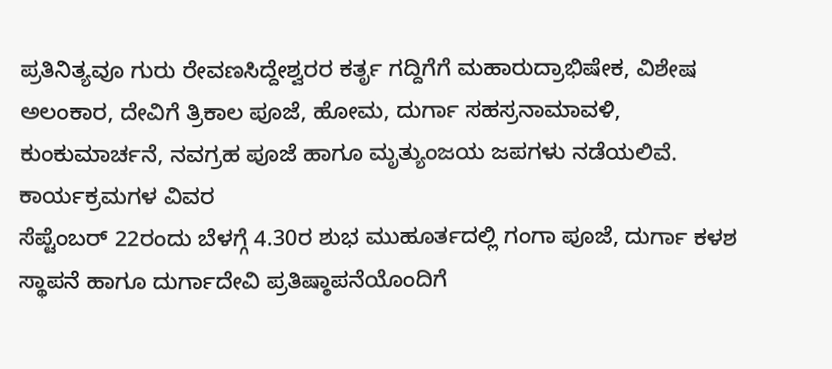ಪ್ರತಿನಿತ್ಯವೂ ಗುರು ರೇವಣಸಿದ್ದೇಶ್ವರರ ಕರ್ತೃ ಗದ್ದಿಗೆಗೆ ಮಹಾರುದ್ರಾಭಿಷೇಕ, ವಿಶೇಷ ಅಲಂಕಾರ, ದೇವಿಗೆ ತ್ರಿಕಾಲ ಪೂಜೆ, ಹೋಮ, ದುರ್ಗಾ ಸಹಸ್ರನಾಮಾವಳಿ, ಕುಂಕುಮಾರ್ಚನೆ, ನವಗ್ರಹ ಪೂಜೆ ಹಾಗೂ ಮೃತ್ಯುಂಜಯ ಜಪಗಳು ನಡೆಯಲಿವೆ.
ಕಾರ್ಯಕ್ರಮಗಳ ವಿವರ
ಸೆಪ್ಟೆಂಬರ್ 22ರಂದು ಬೆಳಗ್ಗೆ 4.30ರ ಶುಭ ಮುಹೂರ್ತದಲ್ಲಿ ಗಂಗಾ ಪೂಜೆ, ದುರ್ಗಾ ಕಳಶ ಸ್ಥಾಪನೆ ಹಾಗೂ ದುರ್ಗಾದೇವಿ ಪ್ರತಿಷ್ಠಾಪನೆಯೊಂದಿಗೆ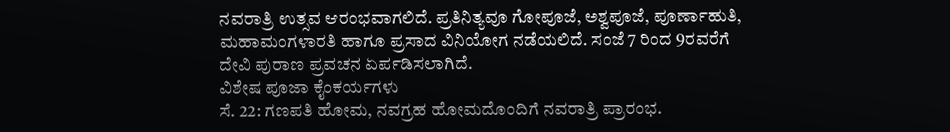ನವರಾತ್ರಿ ಉತ್ಸವ ಆರಂಭವಾಗಲಿದೆ. ಪ್ರತಿನಿತ್ಯವೂ ಗೋಪೂಜೆ, ಅಶ್ವಪೂಜೆ, ಪೂರ್ಣಾಹುತಿ, ಮಹಾಮಂಗಳಾರತಿ ಹಾಗೂ ಪ್ರಸಾದ ವಿನಿಯೋಗ ನಡೆಯಲಿದೆ. ಸಂಜೆ 7 ರಿಂದ 9ರವರೆಗೆ ದೇವಿ ಪುರಾಣ ಪ್ರವಚನ ಏರ್ಪಡಿಸಲಾಗಿದೆ.
ವಿಶೇಷ ಪೂಜಾ ಕೈಂಕರ್ಯಗಳು
ಸೆ. 22: ಗಣಪತಿ ಹೋಮ, ನವಗ್ರಹ ಹೋಮದೊಂದಿಗೆ ನವರಾತ್ರಿ ಪ್ರಾರಂಭ.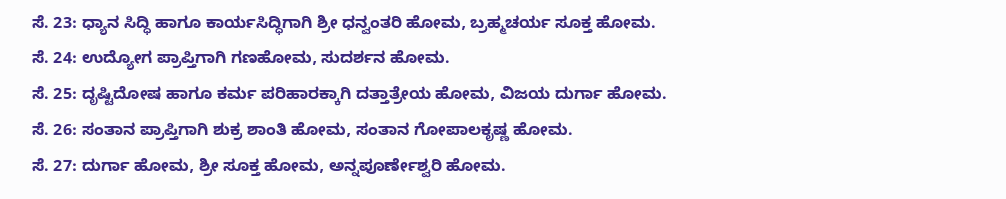ಸೆ. 23: ಧ್ಯಾನ ಸಿದ್ಧಿ ಹಾಗೂ ಕಾರ್ಯಸಿದ್ಧಿಗಾಗಿ ಶ್ರೀ ಧನ್ವಂತರಿ ಹೋಮ, ಬ್ರಹ್ಮಚರ್ಯ ಸೂಕ್ತ ಹೋಮ.
ಸೆ. 24: ಉದ್ಯೋಗ ಪ್ರಾಪ್ತಿಗಾಗಿ ಗಣಹೋಮ, ಸುದರ್ಶನ ಹೋಮ.
ಸೆ. 25: ದೃಷ್ಟಿದೋಷ ಹಾಗೂ ಕರ್ಮ ಪರಿಹಾರಕ್ಕಾಗಿ ದತ್ತಾತ್ರೇಯ ಹೋಮ, ವಿಜಯ ದುರ್ಗಾ ಹೋಮ.
ಸೆ. 26: ಸಂತಾನ ಪ್ರಾಪ್ತಿಗಾಗಿ ಶುಕ್ರ ಶಾಂತಿ ಹೋಮ, ಸಂತಾನ ಗೋಪಾಲಕೃಷ್ಣ ಹೋಮ.
ಸೆ. 27: ದುರ್ಗಾ ಹೋಮ, ಶ್ರೀ ಸೂಕ್ತ ಹೋಮ, ಅನ್ನಪೂರ್ಣೇಶ್ವರಿ ಹೋಮ.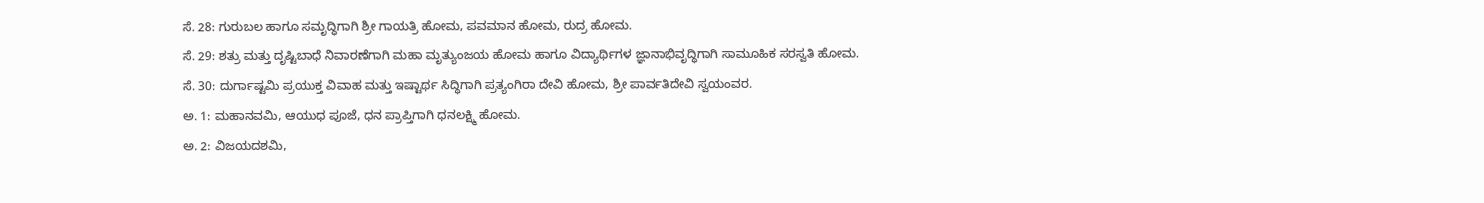ಸೆ. 28: ಗುರುಬಲ ಹಾಗೂ ಸಮೃದ್ಧಿಗಾಗಿ ಶ್ರೀ ಗಾಯತ್ರಿ ಹೋಮ, ಪವಮಾನ ಹೋಮ, ರುದ್ರ ಹೋಮ.
ಸೆ. 29: ಶತ್ರು ಮತ್ತು ದೃಷ್ಟಿಬಾಧೆ ನಿವಾರಣೆಗಾಗಿ ಮಹಾ ಮೃತ್ಯುಂಜಯ ಹೋಮ ಹಾಗೂ ವಿದ್ಯಾರ್ಥಿಗಳ ಜ್ಞಾನಾಭಿವೃದ್ಧಿಗಾಗಿ ಸಾಮೂಹಿಕ ಸರಸ್ವತಿ ಹೋಮ.
ಸೆ. 30: ದುರ್ಗಾಷ್ಟಮಿ ಪ್ರಯುಕ್ತ ವಿವಾಹ ಮತ್ತು ಇಷ್ಟಾರ್ಥ ಸಿದ್ಧಿಗಾಗಿ ಪ್ರತ್ಯಂಗಿರಾ ದೇವಿ ಹೋಮ, ಶ್ರೀ ಪಾರ್ವತಿದೇವಿ ಸ್ವಯಂವರ.
ಅ. 1: ಮಹಾನವಮಿ, ಆಯುಧ ಪೂಜೆ, ಧನ ಪ್ರಾಪ್ತಿಗಾಗಿ ಧನಲಕ್ಷ್ಮಿ ಹೋಮ.
ಅ. 2: ವಿಜಯದಶಮಿ,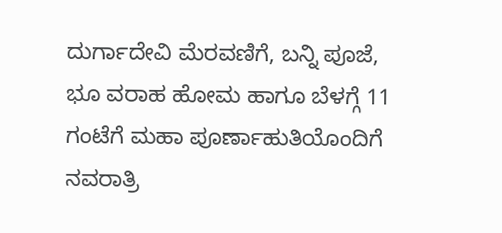ದುರ್ಗಾದೇವಿ ಮೆರವಣಿಗೆ, ಬನ್ನಿ ಪೂಜೆ, ಭೂ ವರಾಹ ಹೋಮ ಹಾಗೂ ಬೆಳಗ್ಗೆ 11 ಗಂಟೆಗೆ ಮಹಾ ಪೂರ್ಣಾಹುತಿಯೊಂದಿಗೆ ನವರಾತ್ರಿ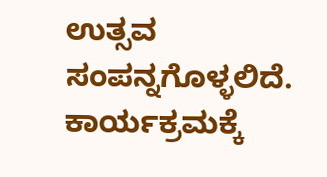ಉತ್ಸವ ಸಂಪನ್ನಗೊಳ್ಳಲಿದೆ.
ಕಾರ್ಯಕ್ರಮಕ್ಕೆ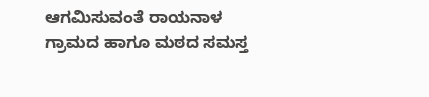ಆಗಮಿಸುವಂತೆ ರಾಯನಾಳ ಗ್ರಾಮದ ಹಾಗೂ ಮಠದ ಸಮಸ್ತ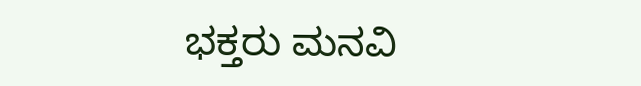ಭಕ್ತರು ಮನವಿ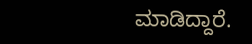ಮಾಡಿದ್ದಾರೆ.